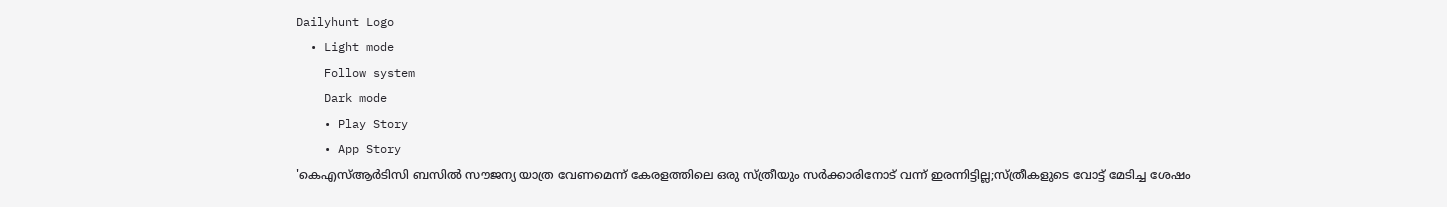Dailyhunt Logo
  • Light mode
    Follow system
    Dark mode
    • Play Story
    • App Story
'കെഎസ്‌ആര്‍ടിസി ബസില്‍ സൗജന്യ യാത്ര വേണമെന്ന് കേരളത്തിലെ ഒരു സ്ത്രീയും സര്‍ക്കാരിനോട് വന്ന് ഇരന്നിട്ടില്ല;സ്ത്രീകളുടെ വോട്ട് മേടിച്ച ശേഷം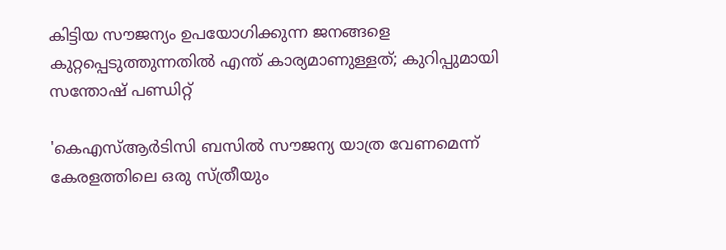കിട്ടിയ സൗജന്യം ഉപയോഗിക്കുന്ന ജനങ്ങളെ കുറ്റപ്പെടുത്തുന്നതില്‍ എന്ത് കാര്യമാണുള്ളത്; കുറിപ്പുമായി സന്തോഷ് പണ്ഡിറ്റ്

'കെഎസ്‌ആര്‍ടിസി ബസില്‍ സൗജന്യ യാത്ര വേണമെന്ന് കേരളത്തിലെ ഒരു സ്ത്രീയും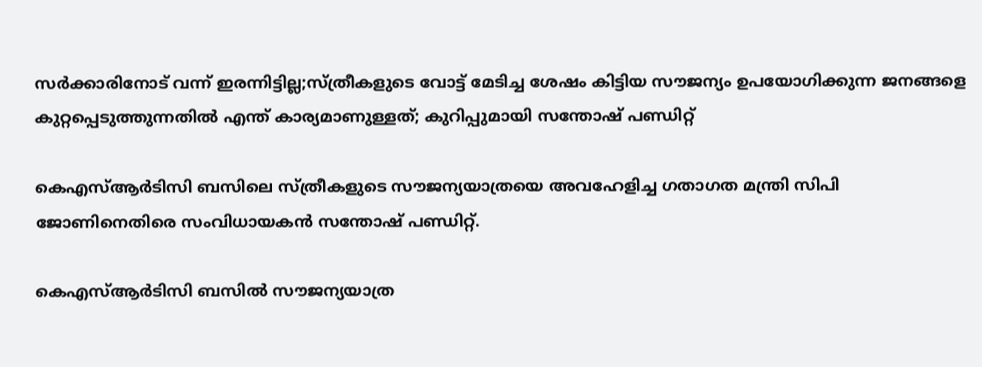സര്‍ക്കാരിനോട് വന്ന് ഇരന്നിട്ടില്ല;സ്ത്രീകളുടെ വോട്ട് മേടിച്ച ശേഷം കിട്ടിയ സൗജന്യം ഉപയോഗിക്കുന്ന ജനങ്ങളെ കുറ്റപ്പെടുത്തുന്നതില്‍ എന്ത് കാര്യമാണുള്ളത്; കുറിപ്പുമായി സന്തോഷ് പണ്ഡിറ്റ്

കെഎസ്‌ആര്‍ടിസി ബസിലെ സ്ത്രീകളുടെ സൗജന്യയാത്രയെ അവഹേളിച്ച ഗതാഗത മന്ത്രി സിപി ജോണിനെതിരെ സംവിധായകന്‍ സന്തോഷ് പണ്ഡിറ്റ്.

കെഎസ്‌ആര്‍ടിസി ബസില്‍ സൗജന്യയാത്ര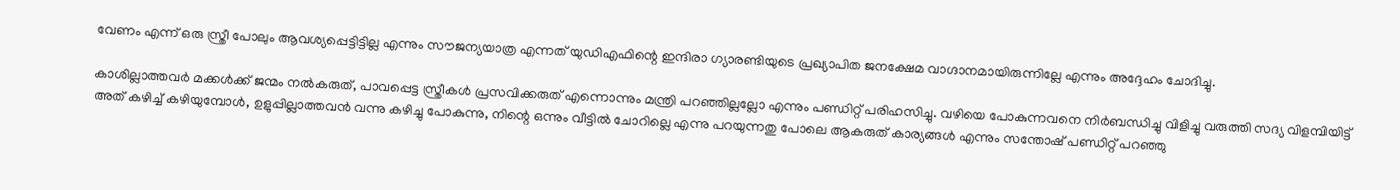വേണം എന്ന് ഒരു സ്ത്രീ പോലും ആവശ്യപ്പെട്ടിട്ടില്ല എന്നും സൗജന്യയാത്ര എന്നത് യുഡിഎഫിന്റെ ഇന്ദിരാ ഗ്യാരണ്ടിയുടെ പ്രഖ്യാപിത ജനക്ഷേമ വാഗ്ദാനമായിരുന്നില്ലേ എന്നും അദ്ദേഹം ചോദിച്ചു.

കാശില്ലാത്തവര്‍ മക്കള്‍ക്ക് ജന്മം നല്‍കരുത്, പാവപ്പെട്ട സ്ത്രീകള്‍ പ്രസവിക്കരുത് എന്നൊന്നും മന്ത്രി പറഞ്ഞില്ലല്ലോ എന്നും പണ്ഡിറ്റ് പരിഹസിച്ചു. വഴിയെ പോകുന്നവനെ നിര്‍ബന്ധിച്ചു വിളിച്ചു വരുത്തി സദ്യ വിളമ്പിയിട്ട് അത് കഴിച്ച്‌ കഴിയുമ്പോള്‍, ഉളുപ്പില്ലാത്തവന്‍ വന്നു കഴിച്ചു പോകുന്നു, നിന്റെ ഒന്നും വീട്ടില്‍ ചോറില്ലെ എന്നു പറയുന്നതു പോലെ ആകരുത് കാര്യങ്ങള്‍ എന്നും സന്തോഷ് പണ്ഡിറ്റ് പറഞ്ഞു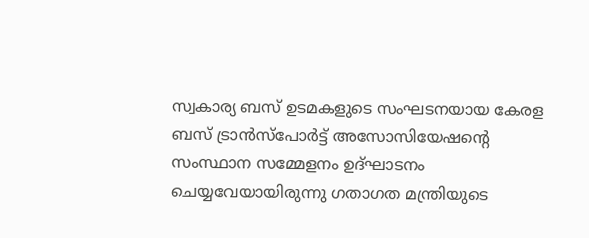സ്വകാര്യ ബസ് ഉടമകളുടെ സംഘടനയായ കേരള ബസ് ട്രാന്‍സ്‌പോര്‍ട്ട് അസോസിയേഷന്റെ സംസ്ഥാന സമ്മേളനം ഉദ്ഘാടനം ചെയ്യവേയായിരുന്നു ഗതാഗത മന്ത്രിയുടെ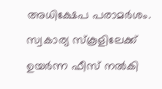അധിക്ഷേപ പരാമര്‍ശം. സ്വകാര്യ സ്‌കൂളിലേക്ക് ഉയര്‍ന്ന ഫീസ് നല്‍കി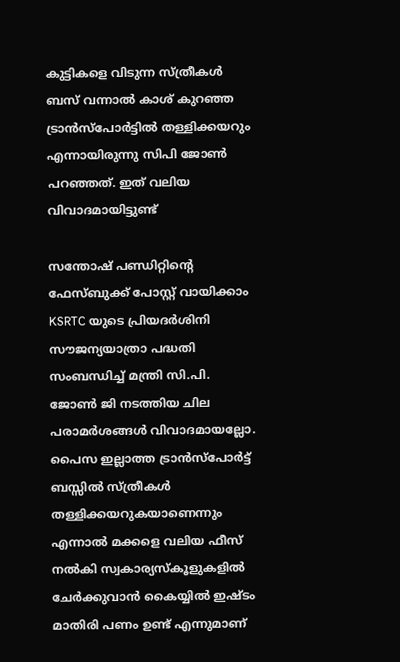കുട്ടികളെ വിടുന്ന സ്ത്രീകള്‍ ബസ് വന്നാല്‍ കാശ് കുറഞ്ഞ ട്രാന്‍സ്‌പോര്‍ട്ടില്‍ തള്ളിക്കയറും എന്നായിരുന്നു സിപി ജോണ്‍ പറഞ്ഞത്. ഇത് വലിയ വിവാദമായിട്ടുണ്ട്

സന്തോഷ് പണ്ഡിറ്റിന്റെ ഫേസ്ബുക്ക് പോസ്റ്റ് വായിക്കാം KSRTC യുടെ പ്രിയദര്‍ശിനി സൗജന്യയാത്രാ പദ്ധതി സംബന്ധിച്ച്‌ മന്ത്രി സി.പി. ജോണ്‍ ജി നടത്തിയ ചില പരാമര്‍ശങ്ങള്‍ വിവാദമായല്ലോ. പൈസ ഇല്ലാത്ത ട്രാന്‍സ്‌പോര്‍ട്ട് ബസ്സില്‍ സ്ത്രീകള്‍ തള്ളിക്കയറുകയാണെന്നും എന്നാല്‍ മക്കളെ വലിയ ഫീസ് നല്‍കി സ്വകാര്യസ്‌കൂളുകളില്‍ ചേര്‍ക്കുവാന്‍ കൈയ്യില്‍ ഇഷ്ടം മാതിരി പണം ഉണ്ട് എന്നുമാണ്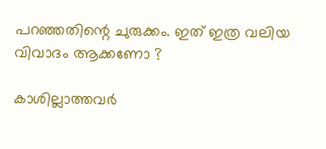പറഞ്ഞതിന്റെ ചുരുക്കം. ഇത് ഇത്ര വലിയ വിവാദം ആക്കണോ ?

കാശില്ലാത്തവര്‍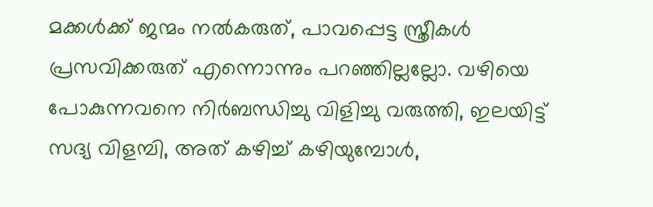മക്കള്‍ക്ക് ജന്മം നല്‍കരുത്, പാവപ്പെട്ട സ്ത്രീകള്‍ പ്രസവിക്കരുത് എന്നൊന്നും പറഞ്ഞില്ലല്ലോ. വഴിയെ പോകുന്നവനെ നിര്‍ബന്ധിച്ചു വിളിച്ചു വരുത്തി, ഇലയിട്ട് സദ്യ വിളമ്പി, അത് കഴിച്ച്‌ കഴിയുമ്പോള്‍,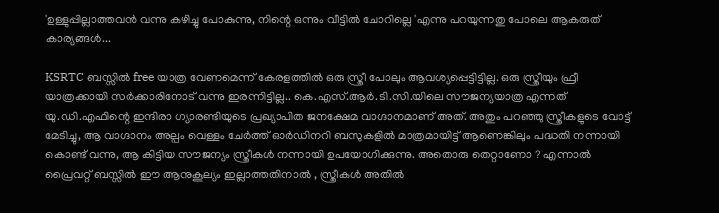'ഉള്ളുപ്പില്ലാത്തവന്‍ വന്നു കഴിച്ചു പോകുന്നു, നിന്റെ ഒന്നും വീട്ടില്‍ ചോറില്ലെ 'എന്നു പറയുന്നതു പോലെ ആകരുത് കാര്യങ്ങള്‍...

KSRTC ബസ്സില്‍ free യാത്ര വേണമെന്ന് കേരളത്തില്‍ ഒരു സ്ത്രീ പോലും ആവശ്യപ്പെട്ടിട്ടില്ല. ഒരു സ്ത്രീയും ഫ്രീ യാത്രക്കായി സര്‍ക്കാരിനോട് വന്നു ഇരന്നിട്ടില്ല.. കെ.എസ്.ആര്‍.ടി.സി.യിലെ സൗജന്യയാത്ര എന്നത് യു.ഡി.എഫിന്റെ ഇന്ദിരാ ഗ്യാരണ്ടിയുടെ പ്രഖ്യാപിത ജനക്ഷേമ വാഗ്ദാനമാണ് അത്. അതും പറഞ്ഞു സ്ത്രീകളുടെ വോട്ട് മേടിച്ചു, ആ വാഗ്ദാനം അല്പം വെള്ളം ചേര്‍ത്ത് ഓര്‍ഡിനറി ബസുകളില്‍ മാത്രമായിട്ട് ആണെങ്കിലും പദ്ധതി നന്നായി കൊണ്ട് വന്നു, ആ കിട്ടിയ സൗജന്യം സ്ത്രീകള്‍ നന്നായി ഉപയോഗിക്കുന്നു. അതൊരു തെറ്റാണോ ? എന്നാല്‍ പ്രൈവറ്റ് ബസ്സില്‍ ഈ ആനുകൂല്യം ഇല്ലാത്തതിനാല്‍ , സ്ത്രീകള്‍ അതില്‍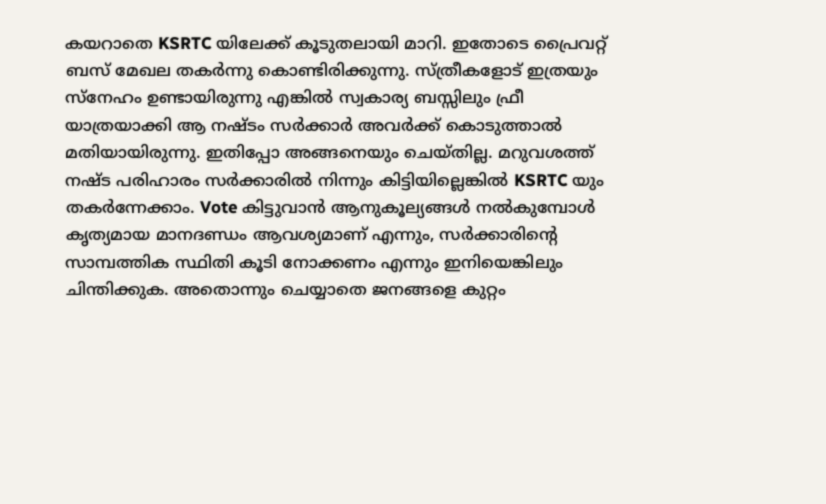കയറാതെ KSRTC യിലേക്ക് കൂടുതലായി മാറി. ഇതോടെ പ്രൈവറ്റ് ബസ് മേഖല തകര്‍ന്നു കൊണ്ടിരിക്കുന്നു. സ്ത്രീകളോട് ഇത്രയും സ്നേഹം ഉണ്ടായിരുന്നു എങ്കില്‍ സ്വകാര്യ ബസ്സിലും ഫ്രീ യാത്രയാക്കി ആ നഷ്ടം സര്‍ക്കാര്‍ അവര്‍ക്ക് കൊടുത്താല്‍ മതിയായിരുന്നു. ഇതിപ്പോ അങ്ങനെയും ചെയ്തില്ല. മറുവശത്ത് നഷ്ട പരിഹാരം സര്‍ക്കാരില്‍ നിന്നും കിട്ടിയില്ലെങ്കില്‍ KSRTC യും തകര്‍ന്നേക്കാം. Vote കിട്ടുവാന്‍ ആനുകൂല്യങ്ങള്‍ നല്‍കുമ്പോള്‍ കൃത്യമായ മാനദണ്ഡം ആവശ്യമാണ് എന്നും, സര്‍ക്കാരിന്റെ സാമ്പത്തിക സ്ഥിതി കൂടി നോക്കണം എന്നും ഇനിയെങ്കിലും ചിന്തിക്കുക. അതൊന്നും ചെയ്യാതെ ജനങ്ങളെ കുറ്റം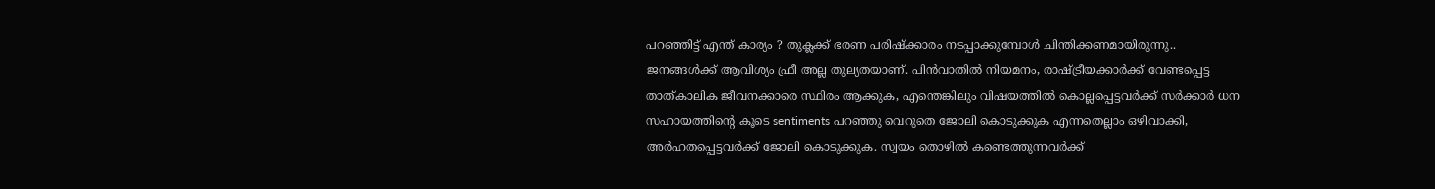പറഞ്ഞിട്ട് എന്ത് കാര്യം ? തുക്ലക്ക് ഭരണ പരിഷ്‌ക്കാരം നടപ്പാക്കുമ്പോള്‍ ചിന്തിക്കണമായിരുന്നു.. ജനങ്ങള്‍ക്ക് ആവിശ്യം ഫ്രീ അല്ല തുല്യതയാണ്. പിന്‍വാതില്‍ നിയമനം, രാഷ്ട്രീയക്കാര്‍ക്ക് വേണ്ടപ്പെട്ട താത്കാലിക ജീവനക്കാരെ സ്ഥിരം ആക്കുക, എന്തെങ്കിലും വിഷയത്തില്‍ കൊല്ലപ്പെട്ടവര്‍ക്ക് സര്‍ക്കാര്‍ ധന സഹായത്തിന്റെ കൂടെ sentiments പറഞ്ഞു വെറുതെ ജോലി കൊടുക്കുക എന്നതെല്ലാം ഒഴിവാക്കി, അര്‍ഹതപ്പെട്ടവര്‍ക്ക് ജോലി കൊടുക്കുക. സ്വയം തൊഴില്‍ കണ്ടെത്തുന്നവര്‍ക്ക്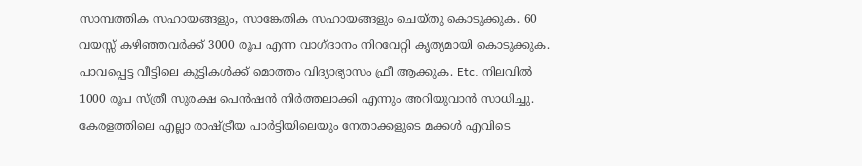സാമ്പത്തിക സഹായങ്ങളും, സാങ്കേതിക സഹായങ്ങളും ചെയ്തു കൊടുക്കുക. 60 വയസ്സ് കഴിഞ്ഞവര്‍ക്ക് 3000 രൂപ എന്ന വാഗ്ദാനം നിറവേറ്റി കൃത്യമായി കൊടുക്കുക. പാവപ്പെട്ട വീട്ടിലെ കുട്ടികള്‍ക്ക് മൊത്തം വിദ്യാഭ്യാസം ഫ്രീ ആക്കുക. Etc. നിലവില്‍ 1000 രൂപ സ്ത്രീ സുരക്ഷ പെന്‍ഷന്‍ നിര്‍ത്തലാക്കി എന്നും അറിയുവാന്‍ സാധിച്ചു. കേരളത്തിലെ എല്ലാ രാഷ്ട്രീയ പാര്‍ട്ടിയിലെയും നേതാക്കളുടെ മക്കള്‍ എവിടെ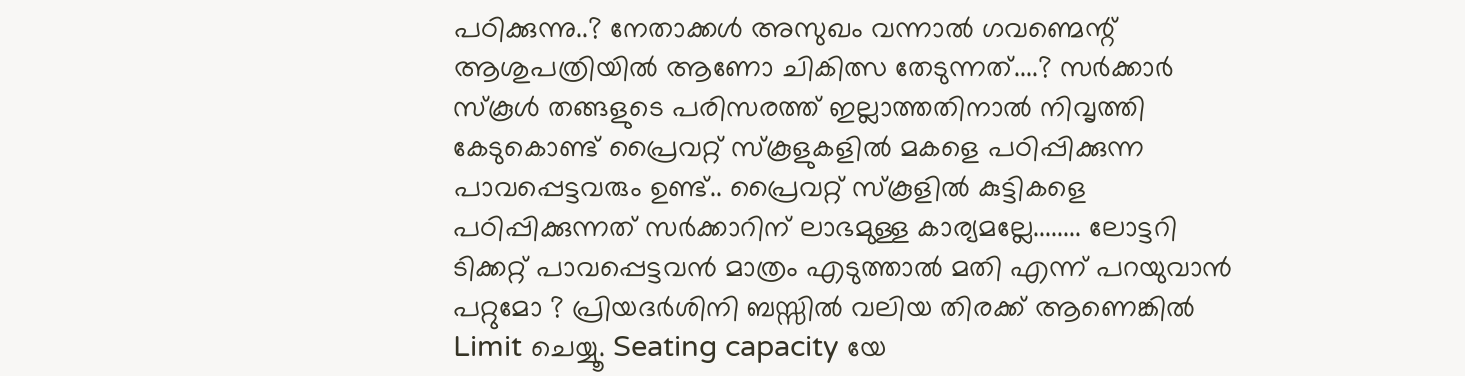പഠിക്കുന്നു..? നേതാക്കള്‍ അസുഖം വന്നാല്‍ ഗവണ്മെന്റ് ആശുപത്രിയില്‍ ആണോ ചികിത്സ തേടുന്നത്....? സര്‍ക്കാര്‍ സ്‌കൂള്‍ തങ്ങളുടെ പരിസരത്ത് ഇല്ലാത്തതിനാല്‍ നിവൃത്തി കേടുകൊണ്ട് പ്രൈവറ്റ് സ്‌കൂളുകളില്‍ മകളെ പഠിപ്പിക്കുന്ന പാവപ്പെട്ടവരും ഉണ്ട്.. പ്രൈവറ്റ് സ്‌കൂളില്‍ കുട്ടികളെ പഠിപ്പിക്കുന്നത് സര്‍ക്കാറിന് ലാഭമുള്ള കാര്യമല്ലേ........ ലോട്ടറി ടിക്കറ്റ് പാവപ്പെട്ടവന്‍ മാത്രം എടുത്താല്‍ മതി എന്ന് പറയുവാന്‍ പറ്റുമോ ? പ്രിയദര്‍ശിനി ബസ്സില്‍ വലിയ തിരക്ക് ആണെങ്കില്‍ Limit ചെയ്യൂ. Seating capacity യേ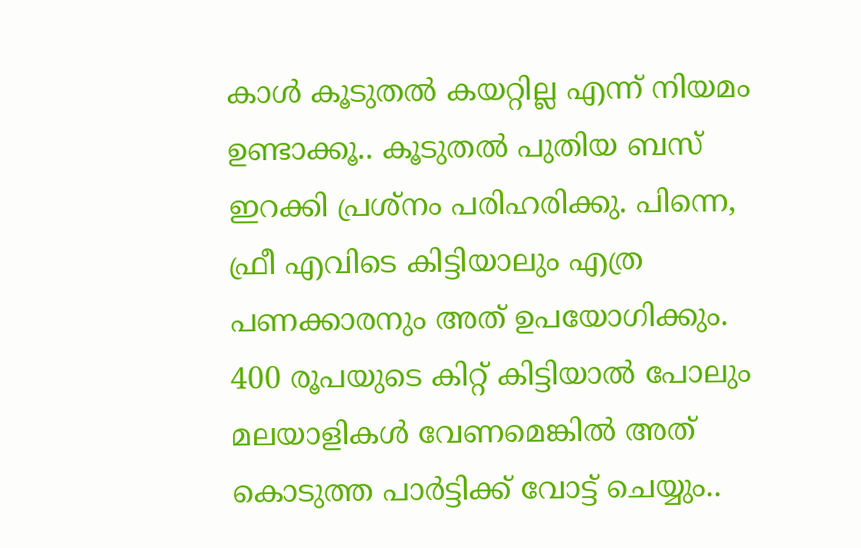കാള്‍ കൂടുതല്‍ കയറ്റില്ല എന്ന് നിയമം ഉണ്ടാക്കൂ.. കൂടുതല്‍ പുതിയ ബസ് ഇറക്കി പ്രശ്നം പരിഹരിക്കു. പിന്നെ, ഫ്രീ എവിടെ കിട്ടിയാലും എത്ര പണക്കാരനും അത് ഉപയോഗിക്കും. 400 രൂപയുടെ കിറ്റ് കിട്ടിയാല്‍ പോലും മലയാളികള്‍ വേണമെങ്കില്‍ അത് കൊടുത്ത പാര്‍ട്ടിക്ക് വോട്ട് ചെയ്യും..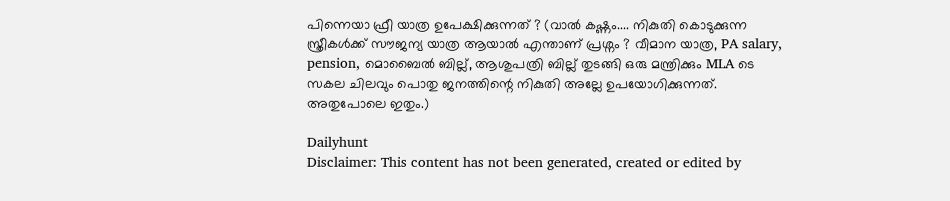പിന്നെയാ ഫ്രീ യാത്ര ഉപേക്ഷിക്കുന്നത് ? (വാല്‍ കഷ്ണം.... നികുതി കൊടുക്കുന്ന സ്ത്രീകള്‍ക്ക് സൗജന്യ യാത്ര ആയാല്‍ എന്താണ് പ്രശ്നം ? വീമാന യാത്ര, PA salary, pension, മൊബൈല്‍ ബില്ല്, ആശുപത്രി ബില്ല് തുടങ്ങി ഒരു മന്ത്രിക്കും MLA ടെ സകല ചിലവും പൊതു ജനത്തിന്റെ നികുതി അല്ലേ ഉപയോഗിക്കുന്നത്. അതുപോലെ ഇതും.)

Dailyhunt
Disclaimer: This content has not been generated, created or edited by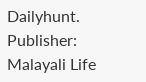Dailyhunt. Publisher: Malayali Life